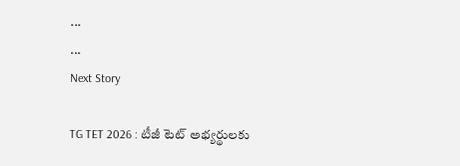...
...
Next Story

TG TET 2026 : టీజీ టెట్ అభ్యర్థులకు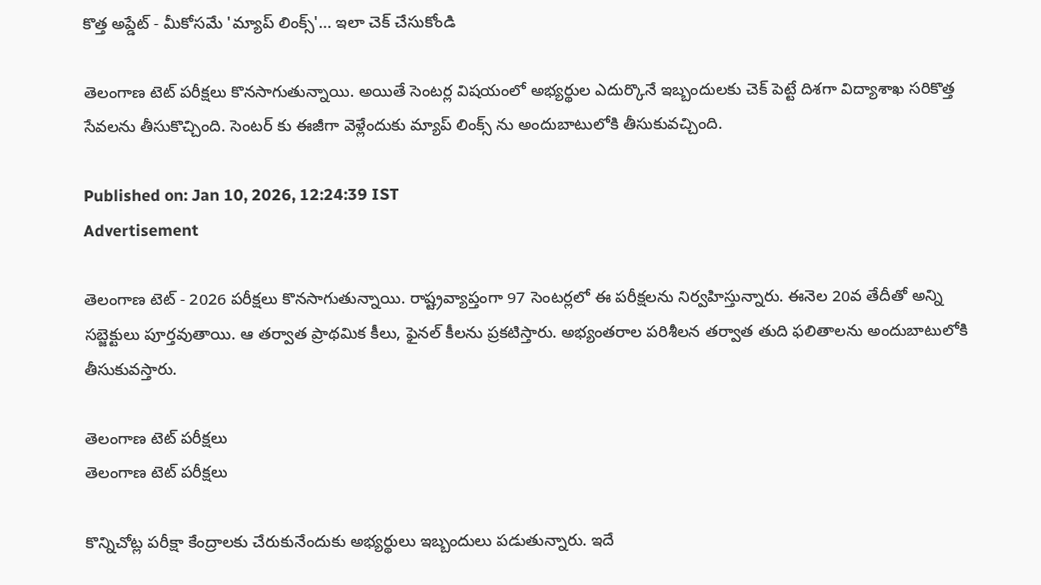కొత్త అప్డేట్ - మీకోసమే 'మ్యాప్ లింక్స్'… ఇలా చెక్ చేసుకోండి

తెలంగాణ టెట్ పరీక్షలు కొనసాగుతున్నాయి. అయితే సెంటర్ల విషయంలో అభ్యర్థుల ఎదుర్కొనే ఇబ్బందులకు చెక్ పెట్టే దిశగా విద్యాశాఖ సరికొత్త సేవలను తీసుకొచ్చింది. సెంటర్ కు ఈజీగా వెళ్లేందుకు మ్యాప్ లింక్స్ ను అందుబాటులోకి తీసుకువచ్చింది.

Published on: Jan 10, 2026, 12:24:39 IST
Advertisement

తెలంగాణ టెట్ - 2026 పరీక్షలు కొనసాగుతున్నాయి. రాష్ట్రవ్యాప్తంగా 97 సెంటర్లలో ఈ పరీక్షలను నిర్వహిస్తున్నారు. ఈనెల 20వ తేదీతో అన్ని సబ్జెక్టులు పూర్తవుతాయి. ఆ తర్వాత ప్రాథమిక కీలు, ఫైనల్ కీలను ప్రకటిస్తారు. అభ్యంతరాల పరిశీలన తర్వాత తుది ఫలితాలను అందుబాటులోకి తీసుకువస్తారు.

తెలంగాణ టెట్ పరీక్షలు
తెలంగాణ టెట్ పరీక్షలు

కొన్నిచోట్ల పరీక్షా కేంద్రాలకు చేరుకునేందుకు అభ్యర్థులు ఇబ్బందులు పడుతున్నారు. ఇదే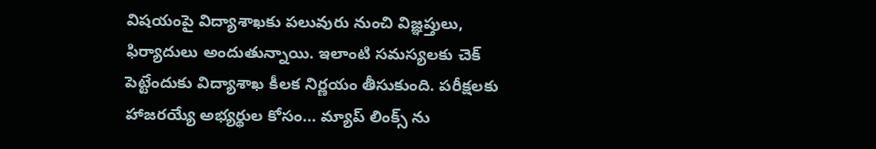విషయంపై విద్యాశాఖకు పలువురు నుంచి విజ్ఞప్తులు, ఫిర్యాదులు అందుతున్నాయి. ఇలాంటి సమస్యలకు చెక్ పెట్టేందుకు విద్యాశాఖ కీలక నిర్ణయం తీసుకుంది. పరీక్షలకు హాజరయ్యే అభ్యర్థుల కోసం… మ్యాప్ లింక్స్ ను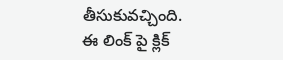తీసుకువచ్చింది. ఈ లింక్ పై క్లిక్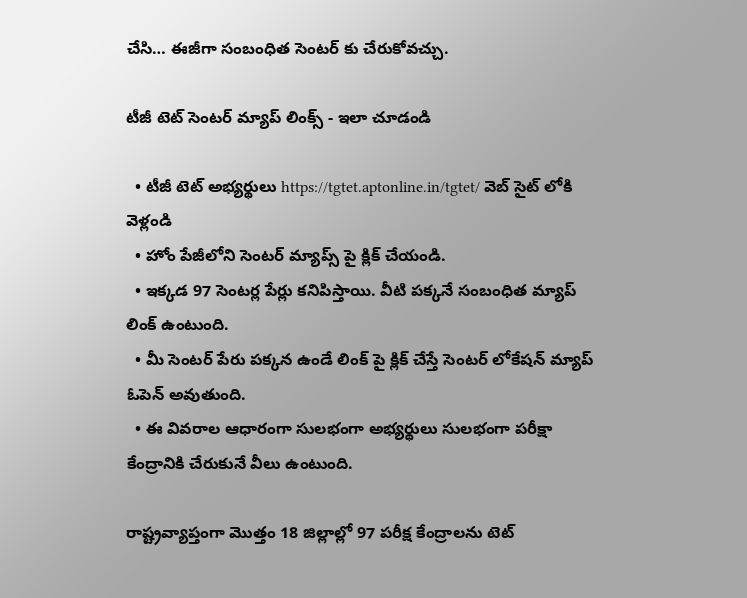చేసి… ఈజీగా సంబంధిత సెంటర్ కు చేరుకోవచ్చు.

టీజీ టెట్ సెంటర్ మ్యాప్ లింక్స్ - ఇలా చూడండి

  • టీజీ టెట్ అభ్యర్థులు https://tgtet.aptonline.in/tgtet/ వెబ్ సైట్ లోకి వెళ్లండి
  • హోం పేజీలోని సెంటర్ మ్యాప్స్ పై క్లిక్ చేయండి.
  • ఇక్కడ 97 సెంటర్ల పేర్లు కనిపిస్తాయి. వీటి పక్కనే సంబంధిత మ్యాప్ లింక్ ఉంటుంది.
  • మీ సెంటర్ పేరు పక్కన ఉండే లింక్ పై క్లిక్ చేస్తే సెంటర్ లోకేషన్ మ్యాప్ ఓపెన్ అవుతుంది.
  • ఈ వివరాల ఆధారంగా సులభంగా అభ్యర్థులు సులభంగా పరీక్షా కేంద్రానికి చేరుకునే వీలు ఉంటుంది.

రాష్ట్రవ్యాప్తంగా మొత్తం 18 జిల్లాల్లో 97 పరీక్ష కేంద్రాలను టెట్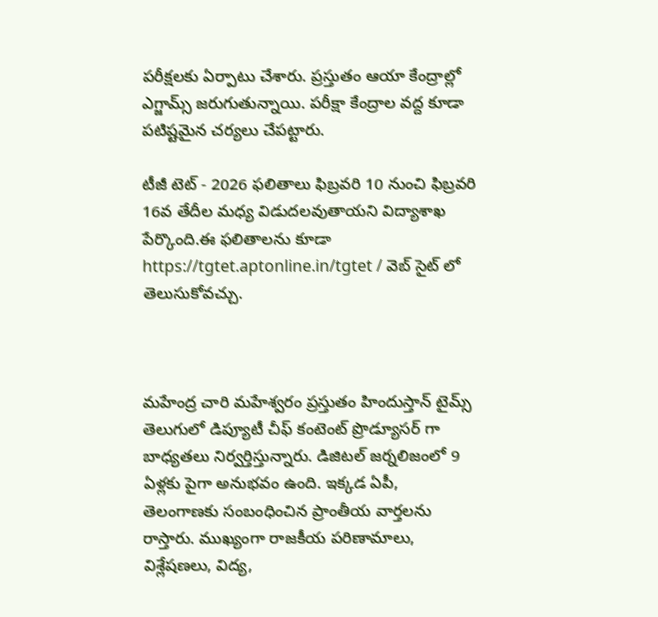పరీక్షలకు ఏర్పాటు చేశారు. ప్రస్తుతం ఆయా కేంద్రాల్లో ఎగ్జామ్స్ జరుగుతున్నాయి. పరీక్షా కేంద్రాల వద్ద కూడా పటిష్టమైన చర్యలు చేపట్టారు.

టీజీ టెట్ - 2026 ఫలితాలు ఫిబ్రవరి 10 నుంచి ఫిబ్రవరి 16వ తేదీల మధ్య విడుదలవుతాయని విద్యాశాఖ పేర్కొంది.ఈ ఫలితాలను కూడా https://tgtet.aptonline.in/tgtet / వెబ్ సైట్ లో తెలుసుకోవచ్చు.



మహేంద్ర చారి మహేశ్వరం ప్రస్తుతం హిందుస్తాన్ టైమ్స్ తెలుగులో డిప్యూటీ చీఫ్ కంటెంట్ ప్రొడ్యూసర్ గా బాధ్యతలు నిర్వర్తిస్తున్నారు. డిజిటల్ జర్నలిజంలో 9 ఏళ్లకు పైగా అనుభవం ఉంది. ఇక్కడ ఏపీ, తెలంగాణకు సంబంధించిన ప్రాంతీయ వార్తలను రాస్తారు. ముఖ్యంగా రాజకీయ పరిణామాలు, విశ్లేషణలు, విద్య,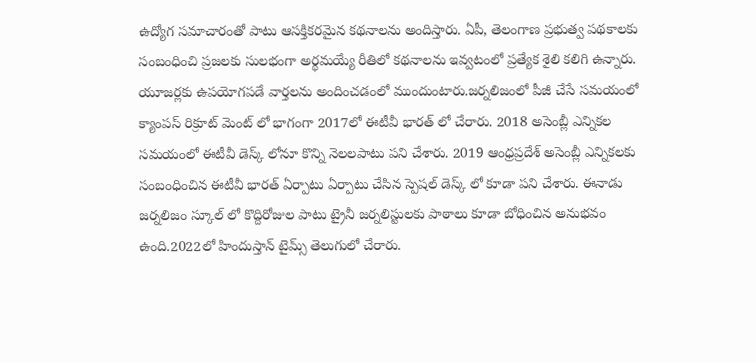ఉద్యోగ సమాచారంతో పాటు ఆసక్తికరమైన కథనాలను అందిస్తారు. ఏపీ, తెలంగాణ ప్రభుత్వ పథకాలకు సంబంధించి ప్రజలకు సులభంగా అర్థమయ్యే రీతిలో కథనాలను ఇవ్వటంలో ప్రత్యేక శైలి కలిగి ఉన్నారు. యూజర్లకు ఉపయోగపడే వార్తలను అందించడంలో ముందుంటారు.జర్నలిజంలో పీజీ చేసే సమయంలో క్యాంపస్ రిక్రూట్ మెంట్ లో భాగంగా 2017లో ఈటీవీ భారత్ లో చేరారు. 2018 అసెంబ్లీ ఎన్నికల సమయంలో ఈటీవీ డెస్క్ లోనూ కొన్ని నెలలపాటు పని చేశారు. 2019 ఆంధ్రప్రదేశ్ అసెంబ్లీ ఎన్నికలకు సంబంధించిన ఈటీవీ భారత్ ఏర్పాటు ఏర్పాటు చేసిన స్పెషల్ డెస్క్ లో కూడా పని చేశారు. ఈనాడు జర్నలిజం స్కూల్ లో కొద్దిరోజుల పాటు ట్రైనీ జర్నలిస్టులకు పాఠాలు కూడా బోధించిన అనుభవం ఉంది.2022లో హిందుస్తాన్ టైమ్స్ తెలుగులో చేరారు.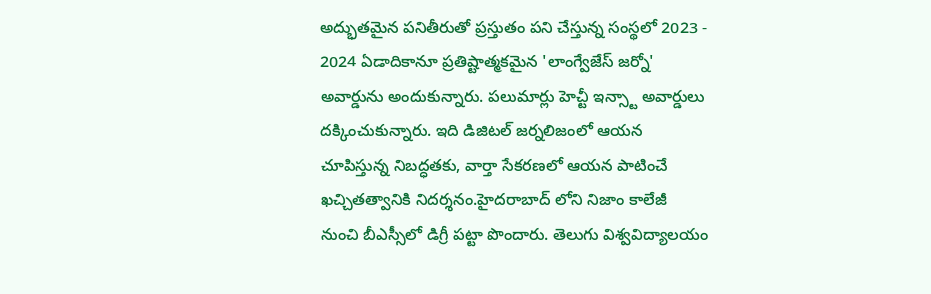అద్భుతమైన పనితీరుతో ప్రస్తుతం పని చేస్తున్న సంస్థలో 2023 - 2024 ఏడాదికానూ ప్రతిష్టాత్మకమైన 'లాంగ్వేజేస్ జర్నో' అవార్డును అందుకున్నారు. పలుమార్లు హెచ్టీ ఇన్స్టా అవార్డులు దక్కించుకున్నారు. ఇది డిజిటల్ జర్నలిజంలో ఆయన చూపిస్తున్న నిబద్ధతకు, వార్తా సేకరణలో ఆయన పాటించే ఖచ్చితత్వానికి నిదర్శనం.హైదరాబాద్ లోని నిజాం కాలేజీ నుంచి బీఎస్సీలో డిగ్రీ పట్టా పొందారు. తెలుగు విశ్వవిద్యాలయం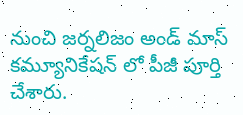నుంచి జర్నలిజం అండ్ మాస్ కమ్యూనికేషన్ లో పీజీ పూర్తి చేశారు.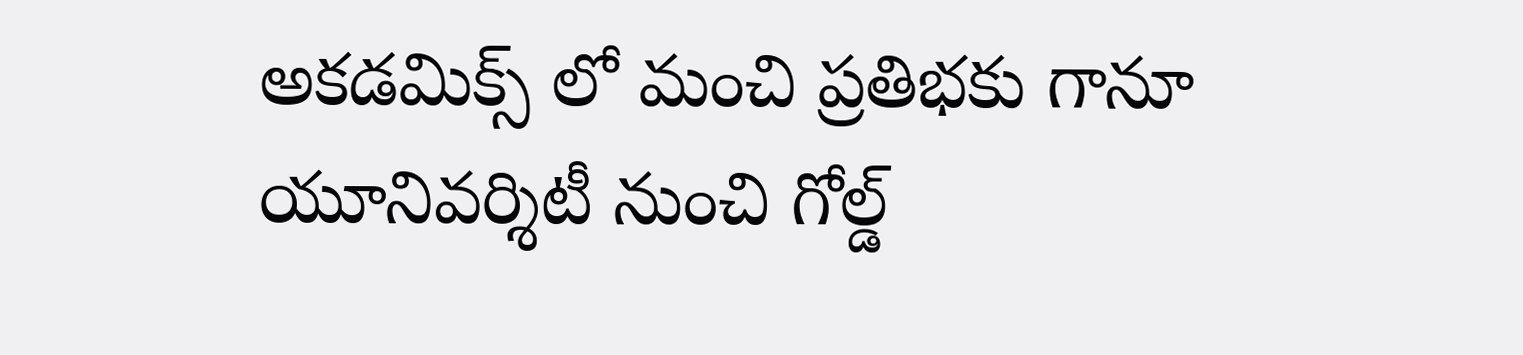అకడమిక్స్ లో మంచి ప్రతిభకు గానూ యూనివర్శిటీ నుంచి గోల్డ్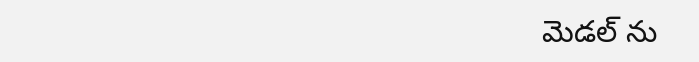మెడల్ ను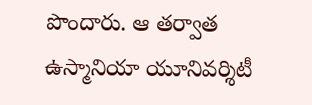పొందారు. ఆ తర్వాత ఉస్మానియా యూనివర్శిటీ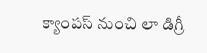క్యాంపస్ నుంచి లా డిగ్రీ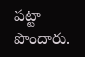పట్టా పొందారు.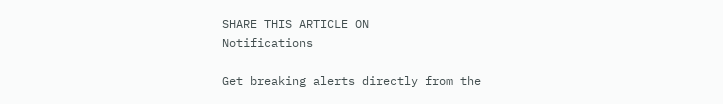SHARE THIS ARTICLE ON
Notifications

Get breaking alerts directly from the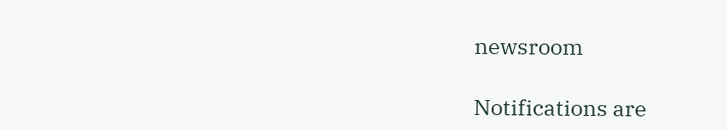newsroom

Notifications are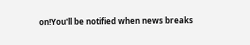on!You'll be notified when news breaks